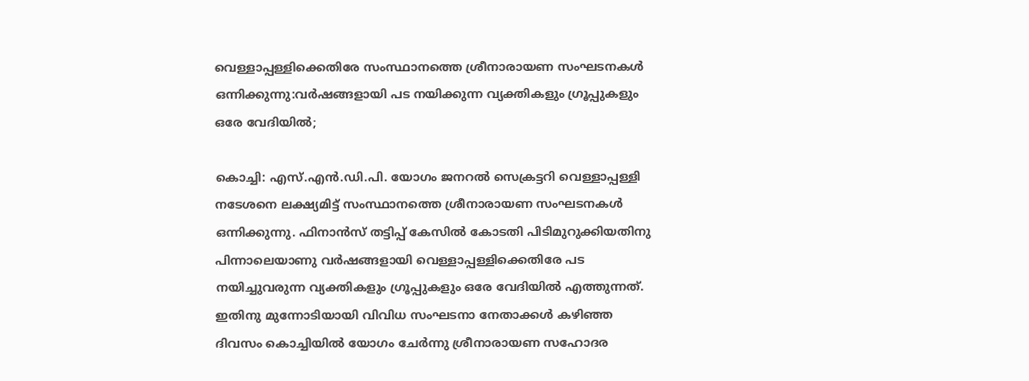വെള്ളാപ്പള്ളിക്കെതിരേ സംസ്ഥാനത്തെ ശ്രീനാരായണ സംഘടനകള്‍ ഒന്നിക്കുന്നു:വര്‍ഷങ്ങളായി പട നയിക്കുന്ന വ്യക്തികളും ഗ്രൂപ്പുകളും ഒരേ വേദിയില്‍;

കൊച്ചി: എസ്.എന്‍.ഡി.പി. യോഗം ജനറല്‍ സെക്രട്ടറി വെള്ളാപ്പള്ളി നടേശനെ ലക്ഷ്യമിട്ട് സംസ്ഥാനത്തെ ശ്രീനാരായണ സംഘടനകള്‍ ഒന്നിക്കുന്നു. ഫിനാന്‍സ് തട്ടിപ്പ് കേസില്‍ കോടതി പിടിമുറുക്കിയതിനു പിന്നാലെയാണു വര്‍ഷങ്ങളായി വെള്ളാപ്പള്ളിക്കെതിരേ പട നയിച്ചുവരുന്ന വ്യക്തികളും ഗ്രൂപ്പുകളും ഒരേ വേദിയില്‍ എത്തുന്നത്. ഇതിനു മുന്നോടിയായി വിവിധ സംഘടനാ നേതാക്കള്‍ കഴിഞ്ഞ ദിവസം കൊച്ചിയില്‍ യോഗം ചേര്‍ന്നു ശ്രീനാരായണ സഹോദര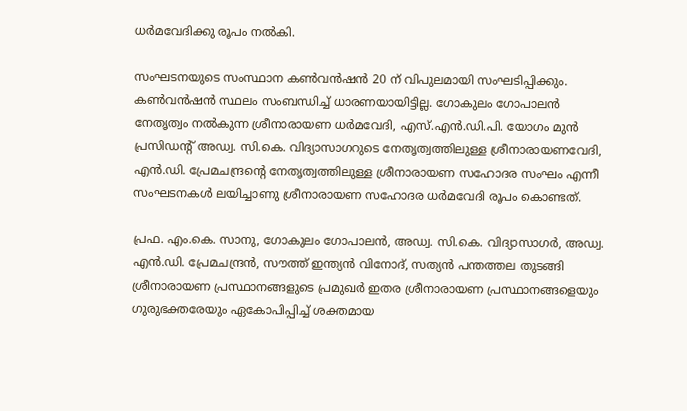ധര്‍മവേദിക്കു രൂപം നല്‍കി.

സംഘടനയുടെ സംസ്ഥാന കണ്‍വന്‍ഷന്‍ 20 ന് വിപുലമായി സംഘടിപ്പിക്കും. കണ്‍വന്‍ഷന്‍ സ്ഥലം സംബന്ധിച്ച് ധാരണയായിട്ടില്ല. ഗോകുലം ഗോപാലന്‍ നേതൃത്വം നല്‍കുന്ന ശ്രീനാരായണ ധര്‍മവേദി, എസ്.എന്‍.ഡി.പി. യോഗം മുന്‍ പ്രസിഡന്റ് അഡ്വ. സി.കെ. വിദ്യാസാഗറുടെ നേതൃത്വത്തിലുള്ള ശ്രീനാരായണവേദി, എന്‍.ഡി. പ്രേമചന്ദ്രന്റെ നേതൃത്വത്തിലുള്ള ശ്രീനാരായണ സഹോദര സംഘം എന്നീ സംഘടനകള്‍ ലയിച്ചാണു ശ്രീനാരായണ സഹോദര ധര്‍മവേദി രൂപം കൊണ്ടത്.

പ്രഫ. എം.കെ. സാനു, ഗോകുലം ഗോപാലന്‍, അഡ്വ. സി.കെ. വിദ്യാസാഗര്‍, അഡ്വ. എന്‍.ഡി. പ്രേമചന്ദ്രന്‍, സൗത്ത് ഇന്ത്യന്‍ വിനോദ്, സത്യന്‍ പന്തത്തല തുടങ്ങി ശ്രീനാരായണ പ്രസ്ഥാനങ്ങളുടെ പ്രമുഖര്‍ ഇതര ശ്രീനാരായണ പ്രസ്ഥാനങ്ങളെയും ഗുരുഭക്തരേയും ഏകോപിപ്പിച്ച് ശക്തമായ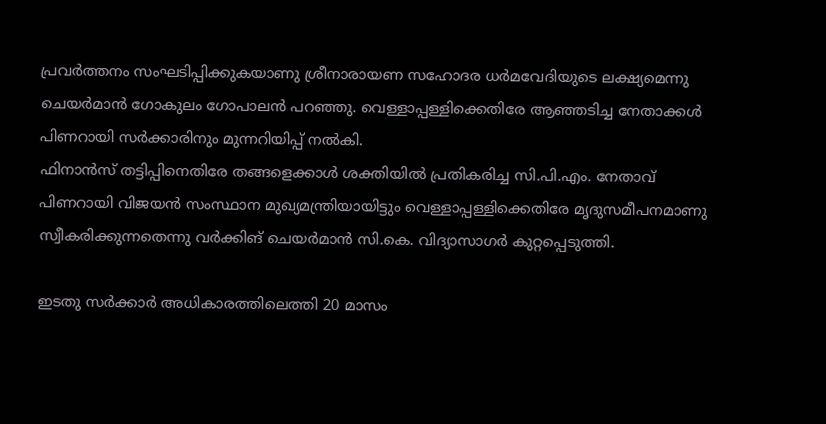പ്രവര്‍ത്തനം സംഘടിപ്പിക്കുകയാണു ശ്രീനാരായണ സഹോദര ധര്‍മവേദിയുടെ ലക്ഷ്യമെന്നു ചെയര്‍മാന്‍ ഗോകുലം ഗോപാലന്‍ പറഞ്ഞു. വെള്ളാപ്പള്ളിക്കെതിരേ ആഞ്ഞടിച്ച നേതാക്കള്‍ പിണറായി സര്‍ക്കാരിനും മുന്നറിയിപ്പ് നല്‍കി.
ഫിനാന്‍സ് തട്ടിപ്പിനെതിരേ തങ്ങളെക്കാള്‍ ശക്തിയില്‍ പ്രതികരിച്ച സി.പി.എം. നേതാവ് പിണറായി വിജയന്‍ സംസ്ഥാന മുഖ്യമന്ത്രിയായിട്ടും വെള്ളാപ്പള്ളിക്കെതിരേ മൃദുസമീപനമാണു സ്വീകരിക്കുന്നതെന്നു വര്‍ക്കിങ് ചെയര്‍മാന്‍ സി.കെ. വിദ്യാസാഗര്‍ കുറ്റപ്പെടുത്തി.

ഇടതു സര്‍ക്കാര്‍ അധികാരത്തിലെത്തി 20 മാസം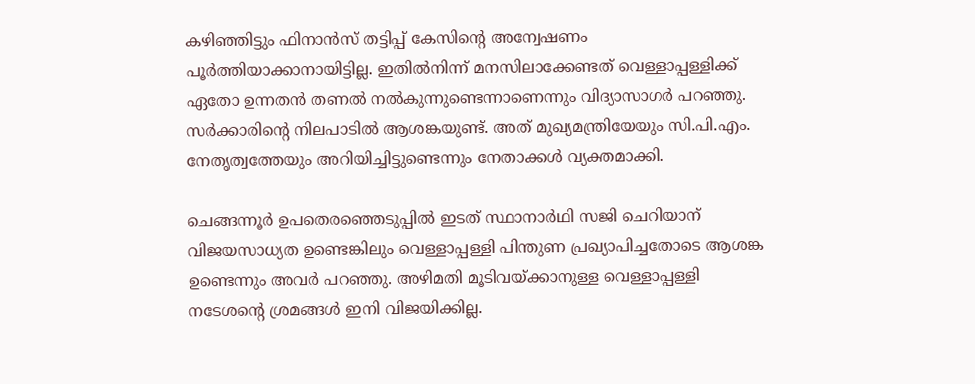കഴിഞ്ഞിട്ടും ഫിനാന്‍സ് തട്ടിപ്പ് കേസിന്റെ അന്വേഷണം പൂര്‍ത്തിയാക്കാനായിട്ടില്ല. ഇതില്‍നിന്ന് മനസിലാക്കേണ്ടത് വെള്ളാപ്പള്ളിക്ക് ഏതോ ഉന്നതന്‍ തണല്‍ നല്‍കുന്നുണ്ടെന്നാണെന്നും വിദ്യാസാഗര്‍ പറഞ്ഞു. സര്‍ക്കാരിന്റെ നിലപാടില്‍ ആശങ്കയുണ്ട്. അത് മുഖ്യമന്ത്രിയേയും സി.പി.എം. നേതൃത്വത്തേയും അറിയിച്ചിട്ടുണ്ടെന്നും നേതാക്കള്‍ വ്യക്തമാക്കി.

ചെങ്ങന്നൂര്‍ ഉപതെരഞ്ഞെടുപ്പില്‍ ഇടത് സ്ഥാനാര്‍ഥി സജി ചെറിയാന് വിജയസാധ്യത ഉണ്ടെങ്കിലും വെള്ളാപ്പള്ളി പിന്തുണ പ്രഖ്യാപിച്ചതോടെ ആശങ്ക ഉണ്ടെന്നും അവര്‍ പറഞ്ഞു. അഴിമതി മൂടിവയ്ക്കാനുള്ള വെള്ളാപ്പള്ളി നടേശന്റെ ശ്രമങ്ങള്‍ ഇനി വിജയിക്കില്ല.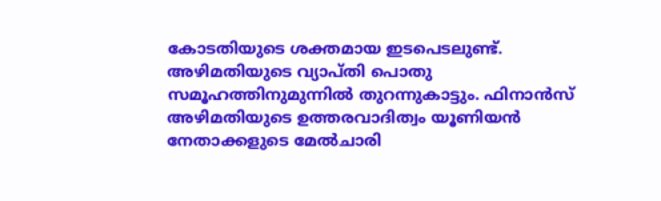കോടതിയുടെ ശക്തമായ ഇടപെടലുണ്ട്. അഴിമതിയുടെ വ്യാപ്തി പൊതു സമൂഹത്തിനുമുന്നില്‍ തുറന്നുകാട്ടും. ഫിനാന്‍സ് അഴിമതിയുടെ ഉത്തരവാദിത്വം യൂണിയന്‍ നേതാക്കളുടെ മേല്‍ചാരി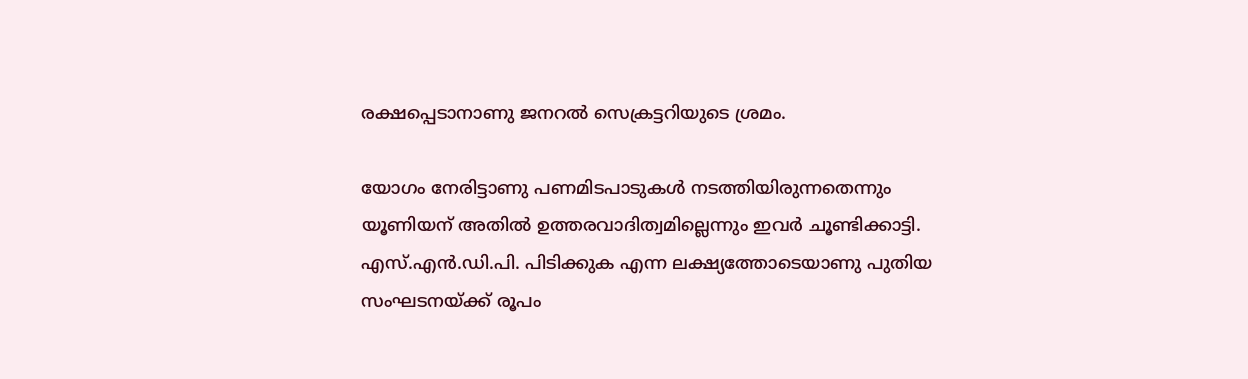രക്ഷപ്പെടാനാണു ജനറല്‍ സെക്രട്ടറിയുടെ ശ്രമം.

യോഗം നേരിട്ടാണു പണമിടപാടുകള്‍ നടത്തിയിരുന്നതെന്നും യൂണിയന് അതില്‍ ഉത്തരവാദിത്വമില്ലെന്നും ഇവര്‍ ചൂണ്ടിക്കാട്ടി. എസ്.എന്‍.ഡി.പി. പിടിക്കുക എന്ന ലക്ഷ്യത്തോടെയാണു പുതിയ സംഘടനയ്ക്ക് രൂപം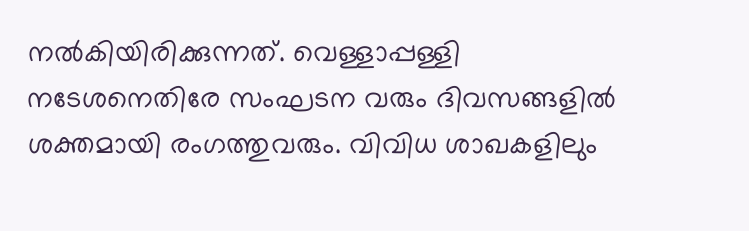നല്‍കിയിരിക്കുന്നത്. വെള്ളാപ്പള്ളി നടേശനെതിരേ സംഘടന വരും ദിവസങ്ങളില്‍ ശക്തമായി രംഗത്തുവരും. വിവിധ ശാഖകളിലും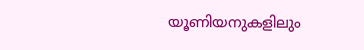യൂണിയനുകളിലും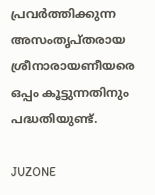പ്രവര്‍ത്തിക്കുന്ന അസംതൃപ്തരായ ശ്രീനാരായണീയരെ ഒപ്പം കൂട്ടുന്നതിനും പദ്ധതിയുണ്ട്.

JUZONE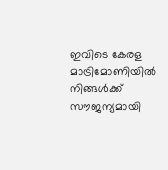ഇവിടെ കേരള മാട്രിമോണിയിൽ നിങ്ങൾക്ക് സൗജന്യമായി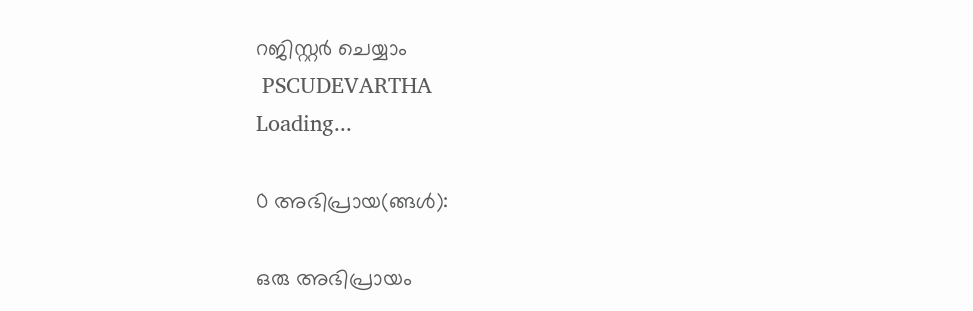റജിസ്റ്റർ ചെയ്യാം
 PSCUDEVARTHA
Loading...

0 അഭിപ്രായ(ങ്ങള്‍):

ഒരു അഭിപ്രായം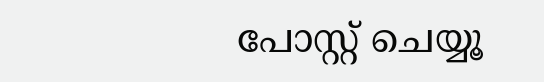പോസ്റ്റ് ചെയ്യൂ